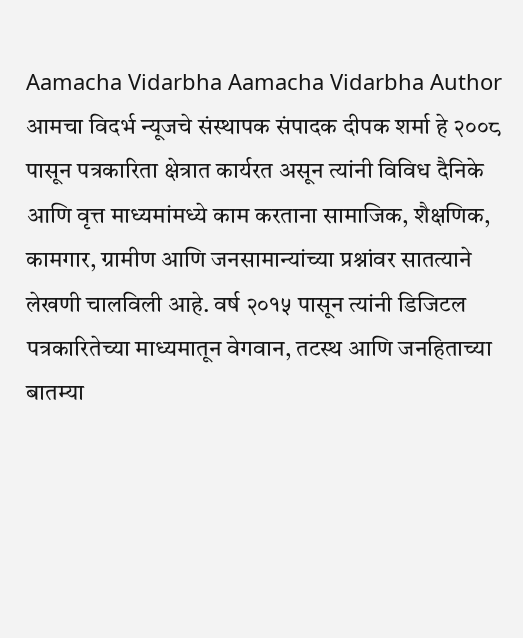Aamacha Vidarbha Aamacha Vidarbha Author आमचा विदर्भ न्यूजचे संस्थापक संपादक दीपक शर्मा हे २००८ पासून पत्रकारिता क्षेत्रात कार्यरत असून त्यांनी विविध दैनिके आणि वृत्त माध्यमांमध्ये काम करताना सामाजिक, शैक्षणिक, कामगार, ग्रामीण आणि जनसामान्यांच्या प्रश्नांवर सातत्याने लेखणी चालविली आहे. वर्ष २०१५ पासून त्यांनी डिजिटल पत्रकारितेच्या माध्यमातून वेगवान, तटस्थ आणि जनहिताच्या बातम्या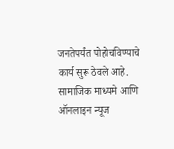जनतेपर्यंत पोहोचविण्याचे कार्य सुरू ठेवले आहे. सामाजिक माध्यमे आणि ऑनलाइन न्यूज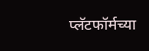प्लॅटफॉर्मच्या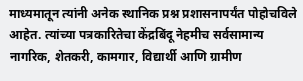माध्यमातून त्यांनी अनेक स्थानिक प्रश्न प्रशासनापर्यंत पोहोचविले आहेत. त्यांच्या पत्रकारितेचा केंद्रबिंदू नेहमीच सर्वसामान्य नागरिक, शेतकरी, कामगार, विद्यार्थी आणि ग्रामीण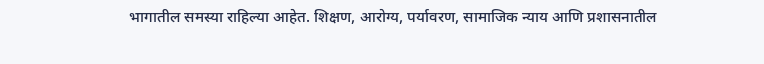भागातील समस्या राहिल्या आहेत. शिक्षण, आरोग्य, पर्यावरण, सामाजिक न्याय आणि प्रशासनातील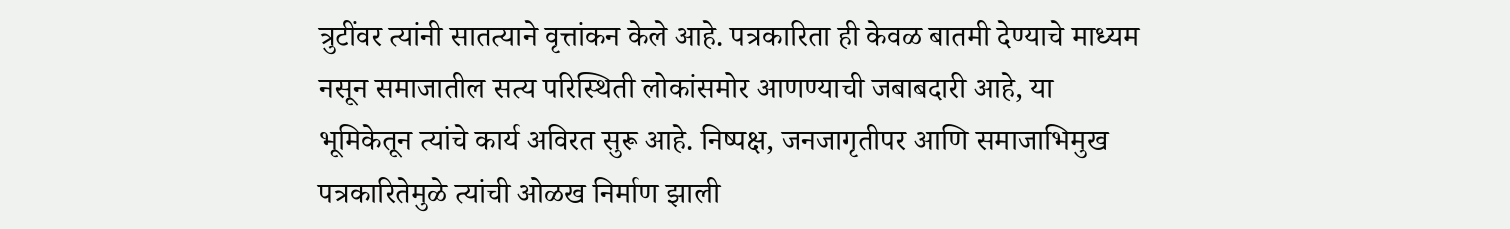त्रुटींवर त्यांनी सातत्याने वृत्तांकन केले आहे. पत्रकारिता ही केवळ बातमी देण्याचे माध्यम नसून समाजातील सत्य परिस्थिती लोकांसमोर आणण्याची जबाबदारी आहे, या भूमिकेतून त्यांचे कार्य अविरत सुरू आहे. निष्पक्ष, जनजागृतीपर आणि समाजाभिमुख पत्रकारितेमुळे त्यांची ओळख निर्माण झाली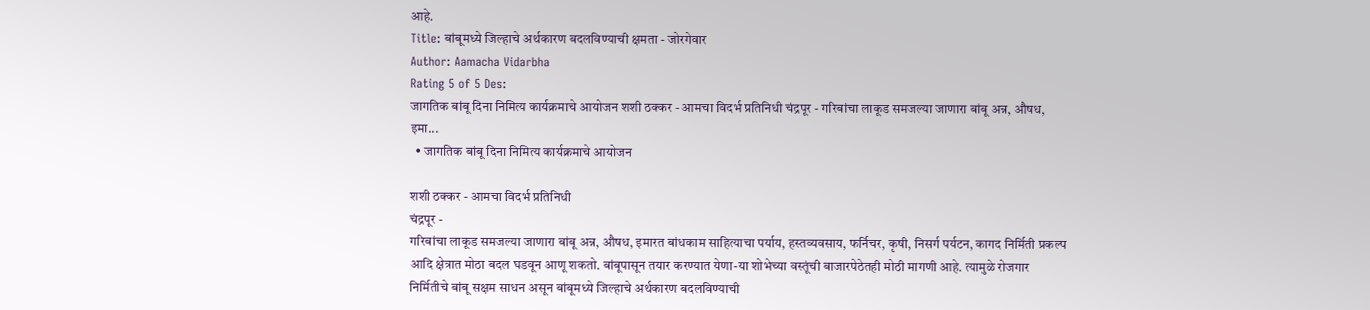आहे.
Title: बांबूमध्ये जिल्हाचे अर्थकारण बदलविण्याची क्षमता - जोरगेवार
Author: Aamacha Vidarbha
Rating 5 of 5 Des:
जागतिक बांबू दिना निमित्य कार्यक्रमाचे आयोजन शशी ठक्कर - आमचा विदर्भ प्रतिनिधी चंद्रपूर - गरिबांचा लाकूड समजल्या जाणारा बांबू अन्न, औषध, इमा...
  • जागतिक बांबू दिना निमित्य कार्यक्रमाचे आयोजन

शशी ठक्कर - आमचा विदर्भ प्रतिनिधी
चंद्रपूर -
गरिबांचा लाकूड समजल्या जाणारा बांबू अन्न, औषध, इमारत बांधकाम साहित्याचा पर्याय, हस्तव्यवसाय, फर्निचर, कृषी, निसर्ग पर्यटन, कागद निर्मिती प्रकल्प आदि क्षेत्रात मोठा बदल घडवून आणू शकतो. बांबूपासून तयार करण्यात येणा-या शोभेच्या वस्तूंची बाजारपेठेतही मोठी मागणी आहे. त्यामुळे रोजगार निर्मितीचे बांबू सक्षम साधन असून बांबूमध्ये जिल्हाचे अर्थकारण बदलविण्याची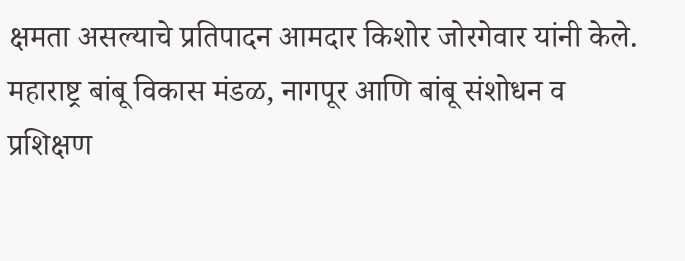क्षमता असल्याचे प्रतिपादन आमदार किशोर जोरगेवार यांनी केले.
महाराष्ट्र बांबू विकास मंडळ, नागपूर आणि बांबू संशोधन व प्रशिक्षण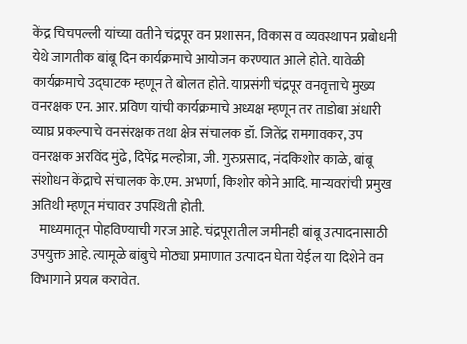केंद्र चिचपल्ली यांच्या वतीने चंद्रपूर वन प्रशासन, विकास व व्यवस्थापन प्रबोधनी येथे जागतीक बांबू दिन कार्यक्रमाचे आयोजन करण्यात आले होते. यावेळी कार्यक्रमाचे उद्घाटक म्हणून ते बोलत होते. याप्रसंगी चंद्रपूर वनवृत्ताचे मुख्य वनरक्षक एन. आर. प्रविण यांची कार्यक्रमाचे अध्यक्ष म्हणून तर ताडोबा अंधारी व्याघ्र प्रकल्पाचे वनसंरक्षक तथा क्षेत्र संचालक डॉ. जितेंद्र रामगावकर, उप वनरक्षक अरविंद मुंढे, दिपेंद्र मल्होत्रा, जी. गुरुप्रसाद, नंदकिशोर काळे, बांबू संशोधन केंद्राचे संचालक के.एम. अभर्णा, किशोर कोने आदि. मान्यवरांची प्रमुख अतिथी म्हणून मंचावर उपस्थिती होती.
   माध्यमातून पोहविण्याची गरज आहे. चंद्रपूरातील जमीनही बांबू उत्पादनासाठी उपयुक्त आहे. त्यामूळे बांबुचे मोठ्या प्रमाणात उत्पादन घेता येईल या दिशेने वन विभागाने प्रयत्न करावेत.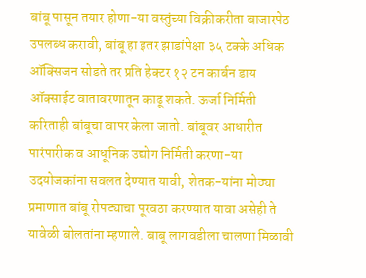बांबू पासून तयार होणा-या वस्तुंच्या विक्रीकरीता बाजारपेठ उपलब्ध करावी, बांबू हा इतर झाडांपेक्षा ३५ टक्के अधिक  ऑक्सिजन सोडते तर प्रति हेक्टर १२ टन कार्बन डाय ऑक्साईट वातावरणातून काढू शकते. ऊर्जा निर्मिती करिताही बांबूचा वापर केला जातो. बांबूवर आधारीत पारंपारीक व आधूनिक उद्योग निर्मिती करणा-या उदयोजकांना सवलत देण्यात यावी, शेतक-यांना मोठ्या प्रमाणात बांबू रोपट्याचा पूरवठा करण्यात यावा असेही ते यावेळी बोलतांना म्हणाले. बाबू लागवडीला चालणा मिळावी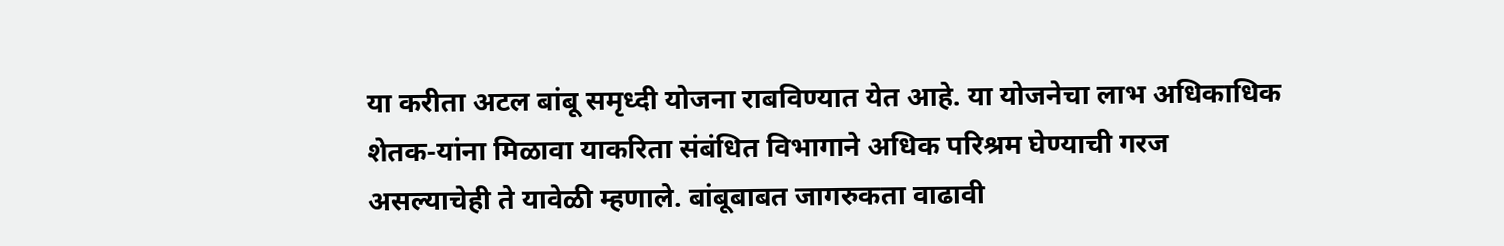या करीता अटल बांबू समृध्दी योजना राबविण्यात येत आहे. या योजनेचा लाभ अधिकाधिक शेतक-यांना मिळावा याकरिता संबंधित विभागाने अधिक परिश्रम घेण्याची गरज असल्याचेही ते यावेळी म्हणाले. बांबूबाबत जागरुकता वाढावी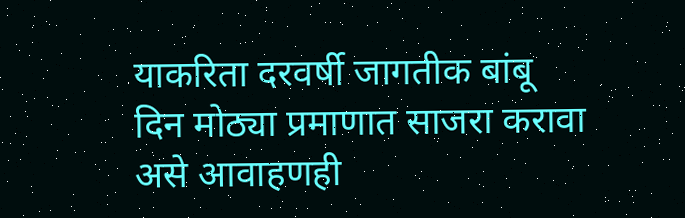याकरिता दरवर्षी जागतीक बांबू दिन मोठ्या प्रमाणात साजरा करावा असे आवाहणही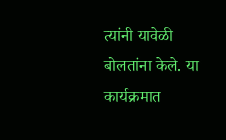त्यांनी यावेळी बोलतांना केले. या कार्यक्रमात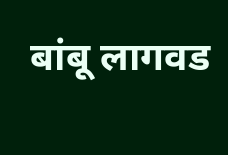बांबू लागवड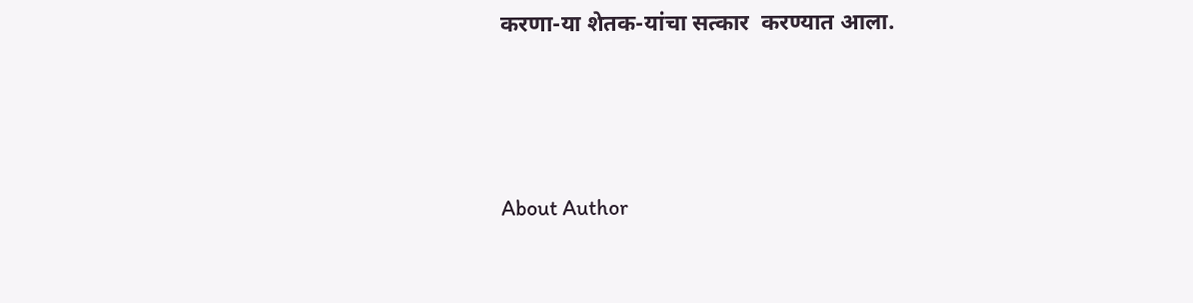करणा-या शेतक-यांचा सत्कार  करण्यात आला.





About Author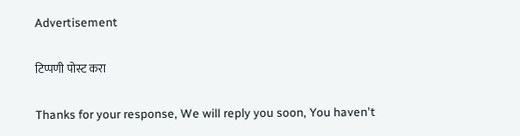Advertisement

टिप्पणी पोस्ट करा

Thanks for your response, We will reply you soon, You haven't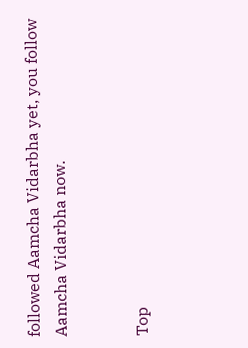followed Aamcha Vidarbha yet, you follow Aamcha Vidarbha now.


Top